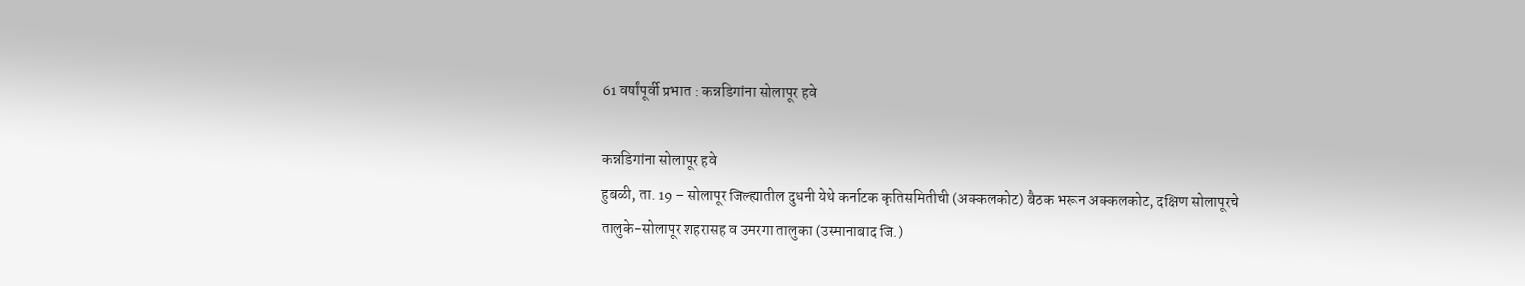61 वर्षांपूर्वी प्रभात : कन्नडिगांना सोलापूर हवे

कन्नडिगांना सोलापूर हवे
हुबळी, ता. 19 – सोलापूर जिल्ह्यातील दुधनी येथे कर्नाटक कृतिसमितीची (अक्कलकोट) बैठक भरून अक्कलकोट, दक्षिण सोलापूरचे तालुके-सोलापूर शहरासह व उमरगा तालुका (उस्मानाबाद जि.)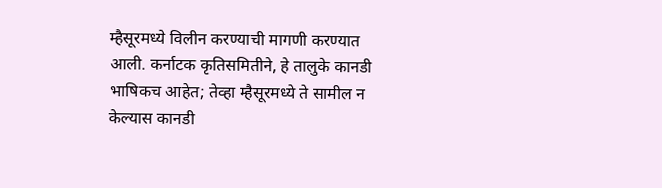म्हैसूरमध्ये विलीन करण्याची मागणी करण्यात आली. कर्नाटक कृतिसमितीने, हे तालुके कानडी भाषिकच आहेत; तेव्हा म्हैसूरमध्ये ते सामील न केल्यास कानडी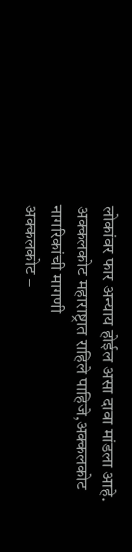लोकांवर फार अन्याय होईल असा दावा मांडला आहे.
अक्कलकोट महाराष्ट्रात राहिले पाहिजे,अक्कलकोट नागरिकांची मागणी
अक्कलकोट –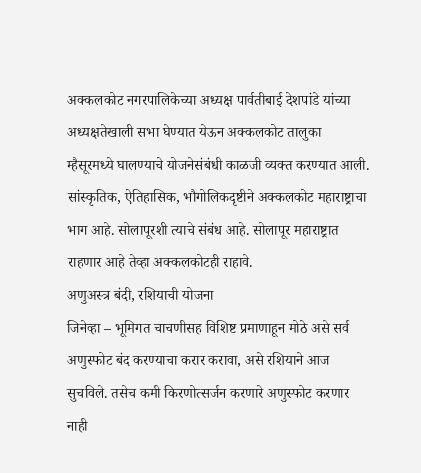अक्कलकोट नगरपालिकेच्या अध्यक्ष पार्वतीबाई देशपांडे यांच्या अध्यक्षतेखाली सभा घेण्यात येऊन अक्कलकोट तालुका म्हैसूरमध्ये घालण्याचे योजनेसंबंधी काळजी व्यक्त करण्यात आली. सांस्कृतिक, ऐतिहासिक, भौगोलिकदृष्टीने अक्कलकोट महाराष्ट्राचा भाग आहे. सोलापूरशी त्याचे संबंध आहे. सोलापूर महाराष्ट्रात राहणार आहे तेव्हा अक्कलकोटही राहावे.
अणुअस्त्र बंदी, रशियाची योजना
जिनेव्हा – भूमिगत चाचणीसह विशिष्ट प्रमाणाहून मोठे असे सर्व अणुस्फोट बंद करण्याचा करार करावा, असे रशियाने आज सुचविले. तसेच कमी किरणोत्सर्जन करणारे अणुस्फोट करणार नाही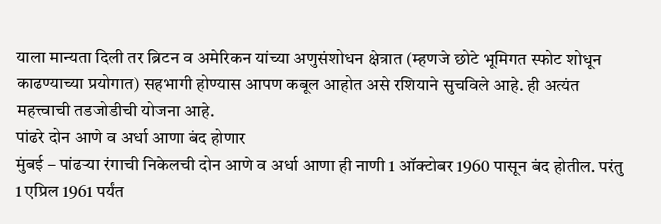याला मान्यता दिली तर ब्रिटन व अमेरिकन यांच्या अणुसंशोधन क्षेत्रात (म्हणजे छोटे भूमिगत स्फोट शोधून काढण्याच्या प्रयोगात) सहभागी होण्यास आपण कबूल आहोत असे रशियाने सुचविले आहे. ही अत्यंत महत्त्वाची तडजोडीची योजना आहे.
पांढरे दोन आणे व अर्धा आणा बंद होणार
मुंबई – पांढऱ्या रंगाची निकेलची दोन आणे व अर्धा आणा ही नाणी 1 ऑक्टोबर 1960 पासून बंद होतील. परंतु 1 एप्रिल 1961 पर्यंत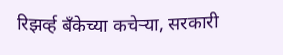रिझर्व्ह बॅंकेच्या कचेऱ्या, सरकारी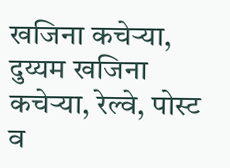खजिना कचेऱ्या, दुय्यम खजिना कचेऱ्या, रेल्वे, पोस्ट व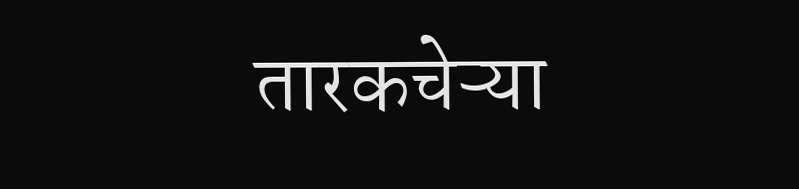तारकचेऱ्या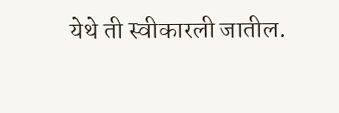येथे ती स्वीकारली जातील.